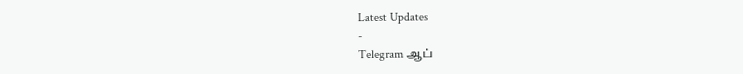Latest Updates
-
Telegram ஆப்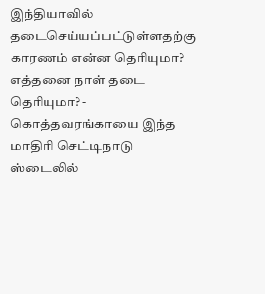இந்தியாவில் தடைசெய்யப்பட்டுள்ளதற்கு காரணம் என்ன தெரியுமா? எத்தனை நாள் தடை தெரியுமா? -
கொத்தவரங்காயை இந்த மாதிரி செட்டிநாடு ஸ்டைலில்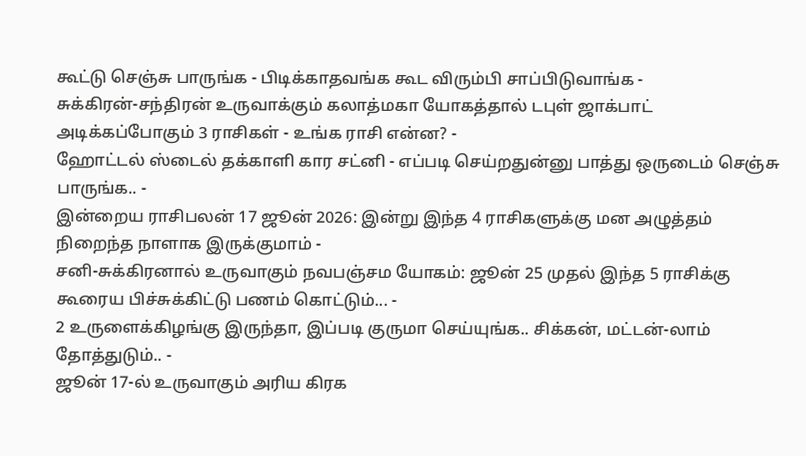கூட்டு செஞ்சு பாருங்க - பிடிக்காதவங்க கூட விரும்பி சாப்பிடுவாங்க -
சுக்கிரன்-சந்திரன் உருவாக்கும் கலாத்மகா யோகத்தால் டபுள் ஜாக்பாட் அடிக்கப்போகும் 3 ராசிகள் - உங்க ராசி என்ன? -
ஹோட்டல் ஸ்டைல் தக்காளி கார சட்னி - எப்படி செய்றதுன்னு பாத்து ஒருடைம் செஞ்சு பாருங்க.. -
இன்றைய ராசிபலன் 17 ஜூன் 2026: இன்று இந்த 4 ராசிகளுக்கு மன அழுத்தம் நிறைந்த நாளாக இருக்குமாம் -
சனி-சுக்கிரனால் உருவாகும் நவபஞ்சம யோகம்: ஜூன் 25 முதல் இந்த 5 ராசிக்கு கூரைய பிச்சுக்கிட்டு பணம் கொட்டும்... -
2 உருளைக்கிழங்கு இருந்தா, இப்படி குருமா செய்யுங்க.. சிக்கன், மட்டன்-லாம் தோத்துடும்.. -
ஜூன் 17-ல் உருவாகும் அரிய கிரக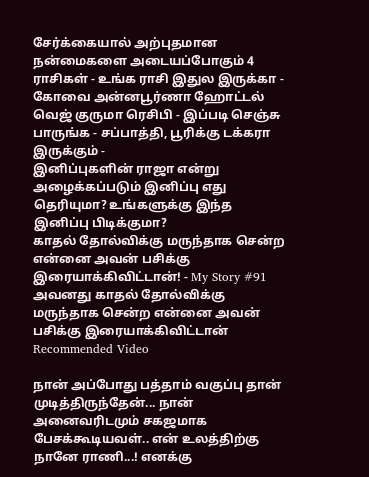சேர்க்கையால் அற்புதமான நன்மைகளை அடையப்போகும் 4 ராசிகள் - உங்க ராசி இதுல இருக்கா -
கோவை அன்னபூர்ணா ஹோட்டல் வெஜ் குருமா ரெசிபி - இப்படி செஞ்சு பாருங்க - சப்பாத்தி, பூரிக்கு டக்கரா இருக்கும் -
இனிப்புகளின் ராஜா என்று அழைக்கப்படும் இனிப்பு எது தெரியுமா? உங்களுக்கு இந்த இனிப்பு பிடிக்குமா?
காதல் தோல்விக்கு மருந்தாக சென்ற என்னை அவன் பசிக்கு இரையாக்கிவிட்டான்! - My Story #91
அவனது காதல் தோல்விக்கு மருந்தாக சென்ற என்னை அவன் பசிக்கு இரையாக்கிவிட்டான்
Recommended Video

நான் அப்போது பத்தாம் வகுப்பு தான் முடித்திருந்தேன்... நான் அனைவரிடமும் சகஜமாக பேசக்கூடியவள்.. என் உலத்திற்கு நானே ராணி...! எனக்கு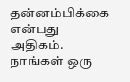தன்னம்பிக்கை என்பது அதிகம். நாங்கள் ஒரு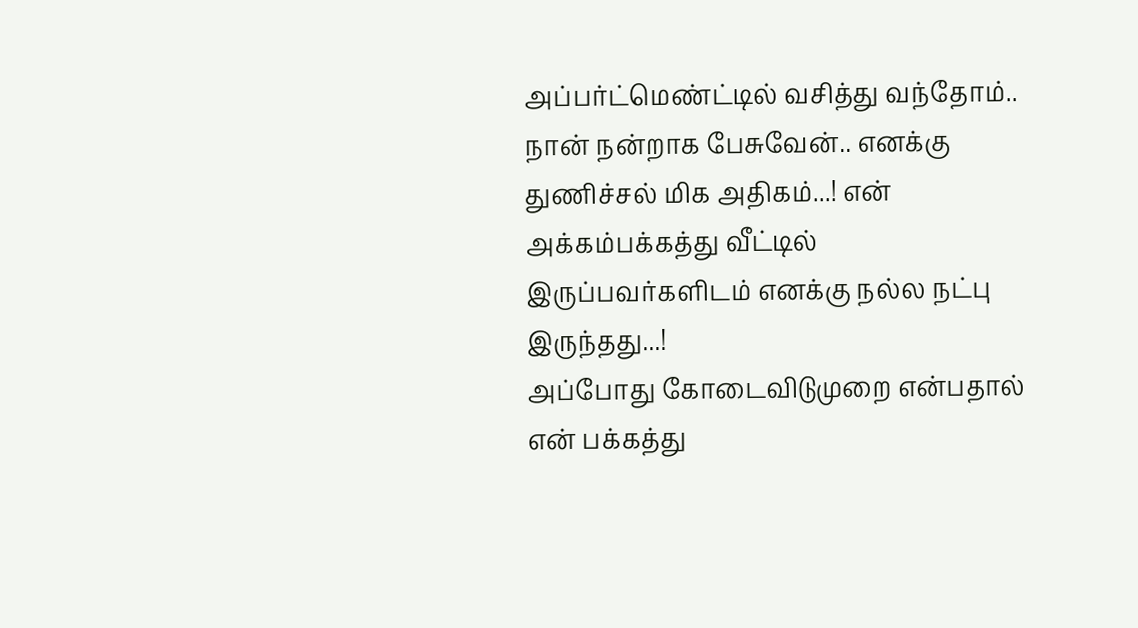அப்பர்ட்மெண்ட்டில் வசித்து வந்தோம்.. நான் நன்றாக பேசுவேன்.. எனக்கு துணிச்சல் மிக அதிகம்...! என் அக்கம்பக்கத்து வீட்டில் இருப்பவர்களிடம் எனக்கு நல்ல நட்பு இருந்தது...!
அப்போது கோடைவிடுமுறை என்பதால் என் பக்கத்து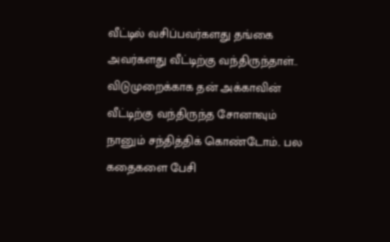வீட்டில் வசிப்பவர்களது தங்கை அவர்களது வீட்டிற்கு வந்திருந்தாள்.. விடுமுறைக்காக தன் அக்காவின் வீட்டிற்கு வந்திருந்த சோனாவும் நானும் சந்தித்திக் கொண்டோம்.. பல கதைகளை பேசி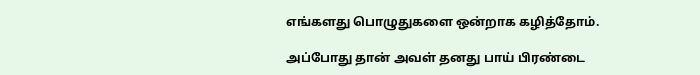எங்களது பொழுதுகளை ஒன்றாக கழித்தோம்.

அப்போது தான் அவள் தனது பாய் பிரண்டை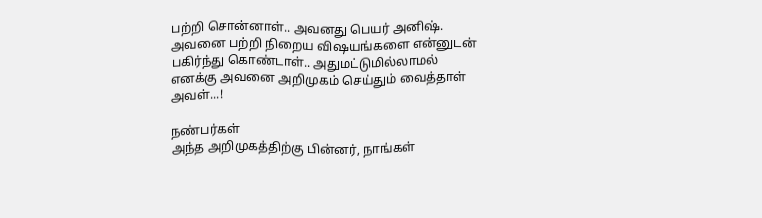பற்றி சொன்னாள்.. அவனது பெயர் அனிஷ். அவனை பற்றி நிறைய விஷயங்களை என்னுடன் பகிர்ந்து கொண்டாள்.. அதுமட்டுமில்லாமல் எனக்கு அவனை அறிமுகம் செய்தும் வைத்தாள் அவள்...!

நண்பர்கள்
அந்த அறிமுகத்திற்கு பின்னர், நாங்கள்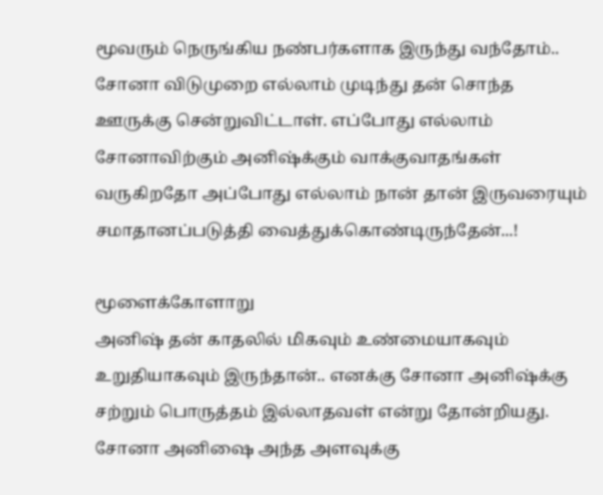மூவரும் நெருங்கிய நண்பர்களாக இருந்து வந்தோம்.. சோனா விடுமுறை எல்லாம் முடிந்து தன் சொந்த ஊருக்கு சென்றுவிட்டாள். எப்போது எல்லாம் சோனாவிற்கும் அனிஷ்க்கும் வாக்குவாதங்கள் வருகிறதோ அப்போது எல்லாம் நான் தான் இருவரையும் சமாதானப்படுத்தி வைத்துக்கொண்டிருந்தேன்...!

மூளைக்கோளாறு
அனிஷ் தன் காதலில் மிகவும் உண்மையாகவும் உறுதியாகவும் இருந்தான்.. எனக்கு சோனா அனிஷ்க்கு சற்றும் பொருத்தம் இல்லாதவள் என்று தோன்றியது. சோனா அனிஷை அந்த அளவுக்கு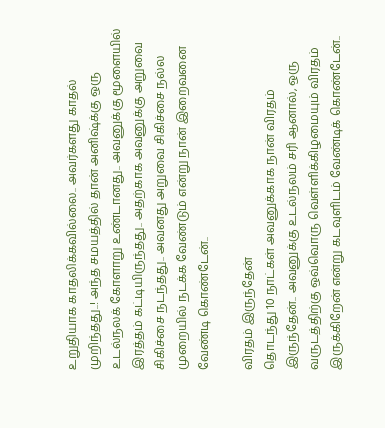உறுதியாக காதலிக்கவில்லை.. அவர்களது காதல் முறிந்தது..! அந்த சமயத்தில் தான் அனிஷ்க்கு ஒரு உடல்நலக் கோளாறு உண்டானது.. அவனுக்கு மூளையில் இரத்தம் கட்டியிருந்தது.. அதற்காக அவனுக்கு அறுவை சிகிச்சை நடந்தது.. அவனது அறுவை சிகிச்சை நல்ல முறையில் நடக்க வேண்டும் என்று நான் இறைவனை வேண்டி கொண்டேன்..

விரதம் இருந்தேன்
தொடந்து 10 நாட்கள் அவனுக்காக நான் விரதம் இருந்தேன்.. அவனுக்கு உடல்நலம் சரி ஆனால், ஒரு வருடத்திற்கு ஒவ்வொரு வெள்ளிக்கிழமையும் விரதம் இருக்கிறேன் என்று கடவுளிடம் வேண்டிக் கொண்டேன்..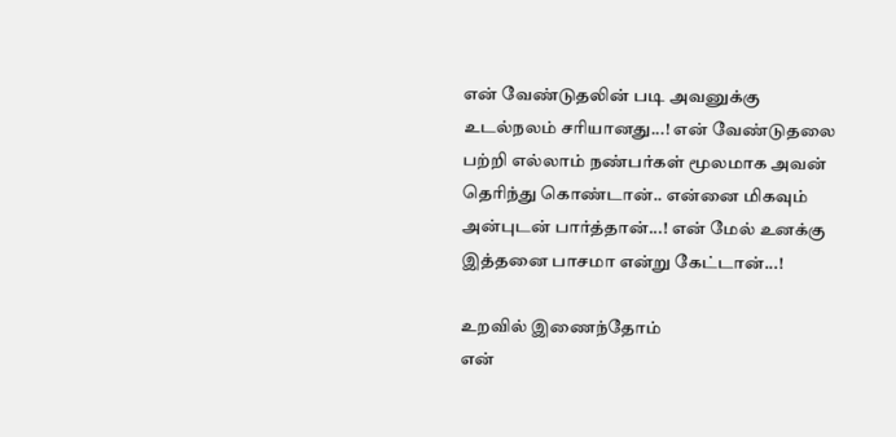என் வேண்டுதலின் படி அவனுக்கு உடல்நலம் சரியானது...! என் வேண்டுதலை பற்றி எல்லாம் நண்பர்கள் மூலமாக அவன் தெரிந்து கொண்டான்.. என்னை மிகவும் அன்புடன் பார்த்தான்...! என் மேல் உனக்கு இத்தனை பாசமா என்று கேட்டான்...!

உறவில் இணைந்தோம்
என்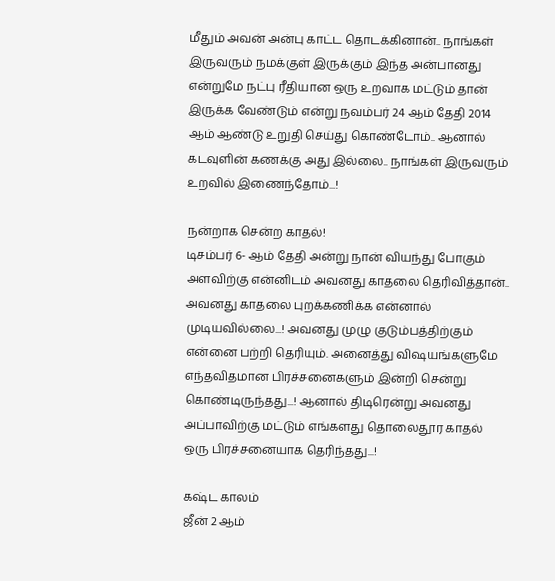மீதும் அவன் அன்பு காட்ட தொடக்கினான்.. நாங்கள் இருவரும் நமக்குள் இருக்கும் இந்த அன்பானது என்றுமே நட்பு ரீதியான ஒரு உறவாக மட்டும் தான் இருக்க வேண்டும் என்று நவம்பர் 24 ஆம் தேதி 2014 ஆம் ஆண்டு உறுதி செய்து கொண்டோம்.. ஆனால் கடவுளின் கணக்கு அது இல்லை.. நாங்கள் இருவரும் உறவில் இணைந்தோம்...!

நன்றாக சென்ற காதல்!
டிசம்பர் 6- ஆம் தேதி அன்று நான் வியந்து போகும் அளவிற்கு என்னிடம் அவனது காதலை தெரிவித்தான்.. அவனது காதலை புறக்கணிக்க என்னால் முடியவில்லை...! அவனது முழு குடும்பத்திற்கும் என்னை பற்றி தெரியும். அனைத்து விஷயங்களுமே எந்தவிதமான பிரச்சனைகளும் இன்றி சென்று கொண்டிருந்தது...! ஆனால் திடிரென்று அவனது அப்பாவிற்கு மட்டும் எங்களது தொலைதூர காதல் ஒரு பிரச்சனையாக தெரிந்தது...!

கஷ்ட காலம்
ஜீன் 2 ஆம்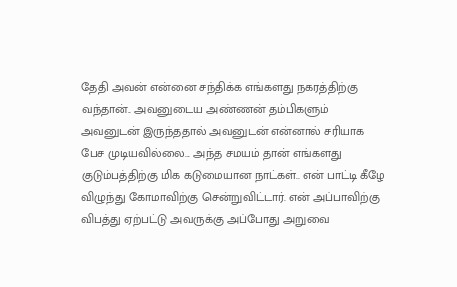தேதி அவன் என்னை சந்திக்க எங்களது நகரத்திற்கு வந்தான்.. அவனுடைய அண்ணன் தம்பிகளும் அவனுடன் இருந்ததால் அவனுடன் என்னால் சரியாக பேச முடியவில்லை... அந்த சமயம் தான் எங்களது குடும்பத்திற்கு மிக கடுமையான நாட்கள்.. என் பாட்டி கீழே விழுந்து கோமாவிற்கு சென்றுவிட்டார். என் அப்பாவிற்கு விபத்து ஏற்பட்டு அவருக்கு அப்போது அறுவை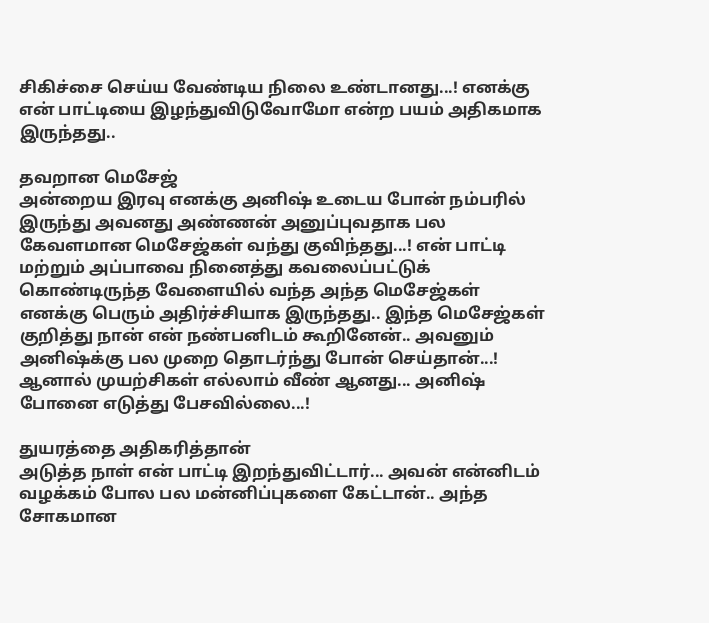சிகிச்சை செய்ய வேண்டிய நிலை உண்டானது...! எனக்கு என் பாட்டியை இழந்துவிடுவோமோ என்ற பயம் அதிகமாக இருந்தது..

தவறான மெசேஜ்
அன்றைய இரவு எனக்கு அனிஷ் உடைய போன் நம்பரில் இருந்து அவனது அண்ணன் அனுப்புவதாக பல கேவளமான மெசேஜ்கள் வந்து குவிந்தது...! என் பாட்டி மற்றும் அப்பாவை நினைத்து கவலைப்பட்டுக் கொண்டிருந்த வேளையில் வந்த அந்த மெசேஜ்கள் எனக்கு பெரும் அதிர்ச்சியாக இருந்தது.. இந்த மெசேஜ்கள் குறித்து நான் என் நண்பனிடம் கூறினேன்.. அவனும் அனிஷ்க்கு பல முறை தொடர்ந்து போன் செய்தான்...! ஆனால் முயற்சிகள் எல்லாம் வீண் ஆனது... அனிஷ் போனை எடுத்து பேசவில்லை...!

துயரத்தை அதிகரித்தான்
அடுத்த நாள் என் பாட்டி இறந்துவிட்டார்... அவன் என்னிடம் வழக்கம் போல பல மன்னிப்புகளை கேட்டான்.. அந்த சோகமான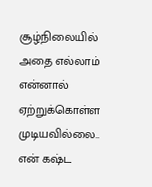சூழ்நிலையில் அதை எல்லாம் என்னால் ஏற்றுக்கொள்ள முடியவில்லை.. என் கஷ்ட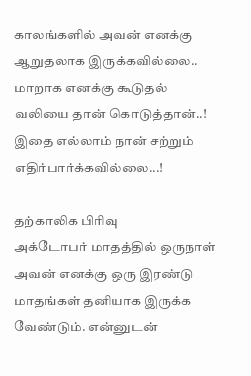காலங்களில் அவன் எனக்கு ஆறுதலாக இருக்கவில்லை.. மாறாக எனக்கு கூடுதல் வலியை தான் கொடுத்தான்..! இதை எல்லாம் நான் சற்றும் எதிர்பார்க்கவில்லை...!

தற்காலிக பிரிவு
அக்டோபர் மாதத்தில் ஒருநாள் அவன் எனக்கு ஒரு இரண்டு மாதங்கள் தனியாக இருக்க வேண்டும். என்னுடன்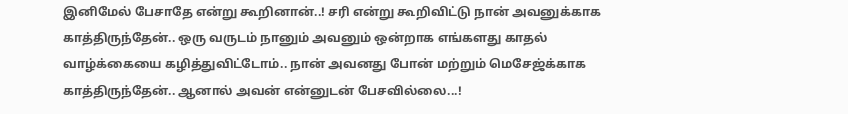இனிமேல் பேசாதே என்று கூறினான்..! சரி என்று கூறிவிட்டு நான் அவனுக்காக காத்திருந்தேன்.. ஒரு வருடம் நானும் அவனும் ஒன்றாக எங்களது காதல் வாழ்க்கையை கழித்துவிட்டோம்.. நான் அவனது போன் மற்றும் மெசேஜ்க்காக காத்திருந்தேன்.. ஆனால் அவன் என்னுடன் பேசவில்லை...!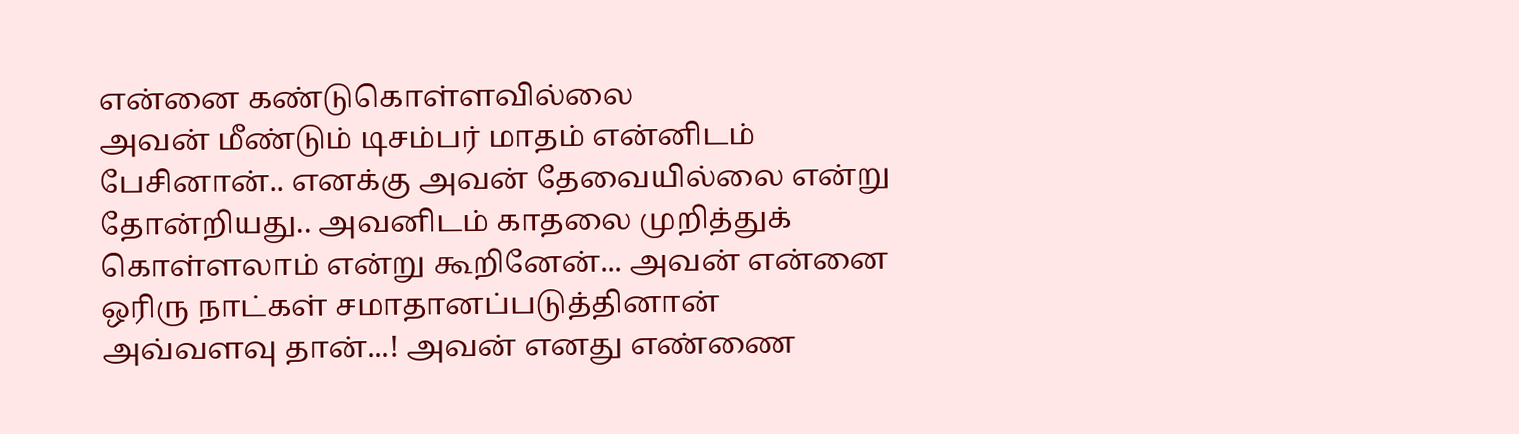என்னை கண்டுகொள்ளவில்லை
அவன் மீண்டும் டிசம்பர் மாதம் என்னிடம் பேசினான்.. எனக்கு அவன் தேவையில்லை என்று தோன்றியது.. அவனிடம் காதலை முறித்துக் கொள்ளலாம் என்று கூறினேன்... அவன் என்னை ஒரிரு நாட்கள் சமாதானப்படுத்தினான் அவ்வளவு தான்...! அவன் எனது எண்ணை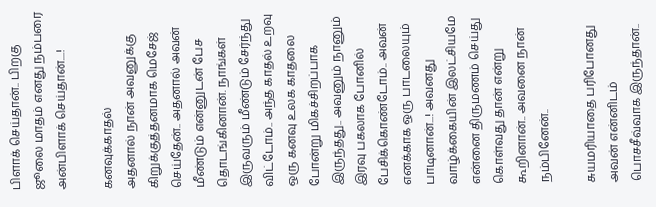பிளாக் செய்தான்.. பிறகு ஜூலை மாதம் எனது நம்பரை அன்பிளாக் செய்தான்....!

கனவுக்காதல்
அதனால் நான் அவனுக்கு கிறுக்குத்தனமாக மெசேஜ் செய்தேன்.. அதனால் அவன் மீண்டும் என்னுடன் பேச தொடங்கினான். நாங்கள் இருவரும் மீண்டும் சேர்ந்து விட்டோம்.. அந்த காதல் உறவு ஒரு கனவு உலக காதலை போன்று மிகச்சிறப்பாக இருந்தது.. அவனும் நானும் இரவு பகலாக போனில் பேசிக்கொண்டோம்.. அவன் எனக்காக ஒரு பாடலையும் பாடினான்...! அவனது வாழ்க்கையின் இலட்சியமே என்னை திருமணம் செய்து கொள்வது தான் என்று கூறினான்.. அவனை நான் நம்பினேன்..

சுயமரியாதை பரிபோனது
அவன் என்னிடம் பொசசீவ்வாக இருந்தான்..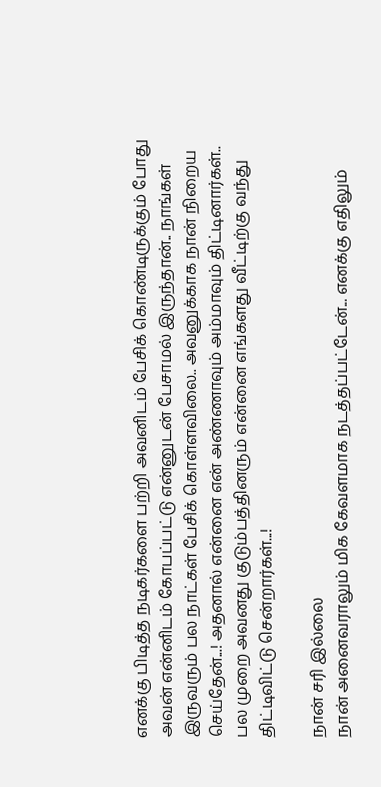எனக்கு பிடித்த நடிகர்களை பற்றி அவனிடம் பேசிக் கொண்டிருக்கும் போது அவன் என்னிடம் கோபப்பட்டு என்னுடன் பேசாமல் இருந்தான்.. நாங்கள் இருவரும் பல நாட்கள் பேசிக் கொள்ளவிலை.. அவனுக்காக நான் நிறைய செய்தேன்...! அதனால் என்னை என் அண்ணாவும் அம்மாவும் திட்டினார்கள்.. பல முறை அவனது குடும்பத்தினரும் என்னை எங்களது வீட்டிற்கு வந்து திட்டிவிட்டு சென்றார்கள்...!

நான் சரி இல்லை
நான் அனைவராலும் மிக கேவளமாக நடத்தப்பட்டேன்... எனக்கு எதிலும்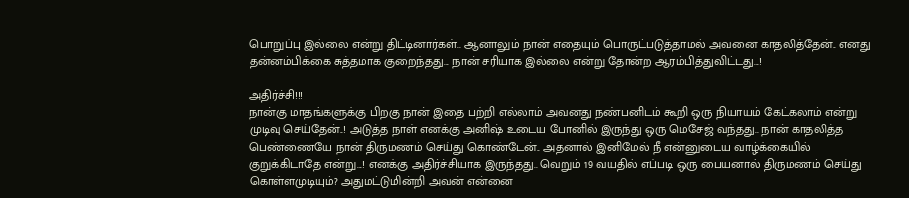பொறுப்பு இல்லை என்று திட்டினார்கள்.. ஆனாலும் நான் எதையும் பொருட்படுத்தாமல் அவனை காதலித்தேன்.. எனது தன்னம்பிக்கை சுத்தமாக குறைந்தது... நான் சரியாக இல்லை என்று தோன்ற ஆரம்பித்துவிட்டது...!

அதிர்ச்சி!!!
நான்கு மாதங்களுக்கு பிறகு நான் இதை பற்றி எல்லாம் அவனது நண்பனிடம் கூறி ஒரு நியாயம் கேட்கலாம் என்று முடிவு செய்தேன்..! அடுத்த நாள் எனக்கு அனிஷ் உடைய போனில் இருந்து ஒரு மெசேஜ் வந்தது.. நான் காதலித்த பெண்ணையே நான் திருமணம் செய்து கொண்டேன்.. அதனால் இனிமேல் நீ என்னுடைய வாழ்க்கையில் குறுக்கிடாதே என்று...! எனக்கு அதிர்ச்சியாக இருந்தது.. வெறும் 19 வயதில் எப்படி ஒரு பையனால் திருமணம் செய்து கொள்ளமுடியும்? அதுமட்டுமின்றி அவன் என்னை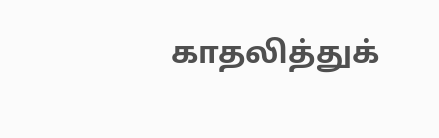காதலித்துக்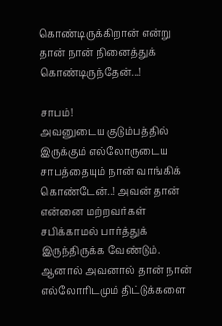கொண்டிருக்கிறான் என்று தான் நான் நினைத்துக் கொண்டிருந்தேன்...!

சாபம்!
அவனுடைய குடும்பத்தில் இருக்கும் எல்லோருடைய சாபத்தையும் நான் வாங்கிக் கொண்டேன்..! அவன் தான் என்னை மற்றவர்கள் சபிக்காமல் பார்த்துக் இருந்திருக்க வேண்டும். ஆனால் அவனால் தான் நான் எல்லோரிடமும் திட்டுக்களை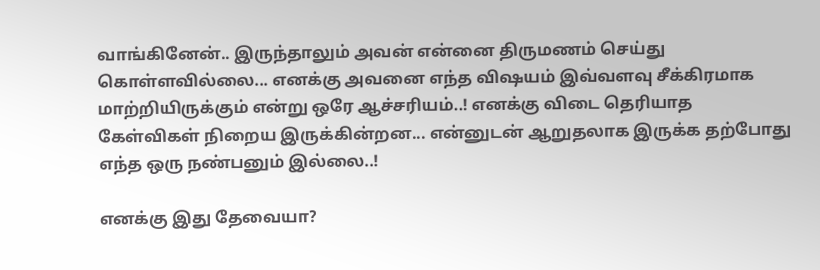வாங்கினேன்.. இருந்தாலும் அவன் என்னை திருமணம் செய்து கொள்ளவில்லை... எனக்கு அவனை எந்த விஷயம் இவ்வளவு சீக்கிரமாக மாற்றியிருக்கும் என்று ஒரே ஆச்சரியம்..! எனக்கு விடை தெரியாத கேள்விகள் நிறைய இருக்கின்றன... என்னுடன் ஆறுதலாக இருக்க தற்போது எந்த ஒரு நண்பனும் இல்லை..!

எனக்கு இது தேவையா?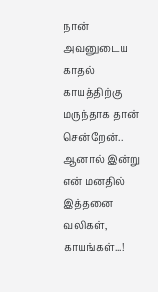நான் அவனுடைய காதல் காயத்திற்கு மருந்தாக தான் சென்றேன்.. ஆனால் இன்று என் மனதில் இத்தனை வலிகள், காயங்கள்...!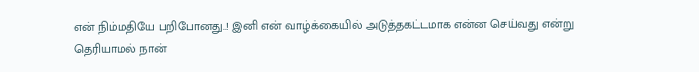என் நிம்மதியே பறிபோனது..! இனி என் வாழ்க்கையில் அடுத்தகட்டமாக என்ன செய்வது என்று தெரியாமல் நான்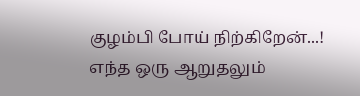குழம்பி போய் நிற்கிறேன்...! எந்த ஒரு ஆறுதலும்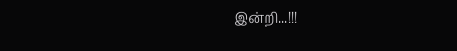இன்றி...!!!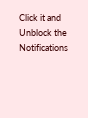Click it and Unblock the Notifications